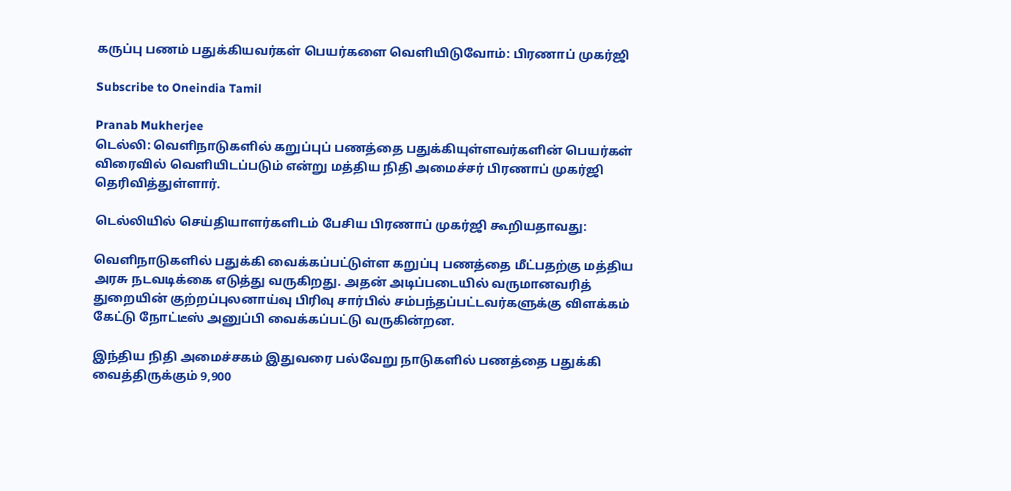கருப்பு பணம் பதுக்கியவர்கள் பெயர்களை வெளியிடுவோம்: பிரணாப் முகர்ஜி

Subscribe to Oneindia Tamil

Pranab Mukherjee
டெல்லி: வெளிநாடுகளில் கறுப்புப் பணத்தை பதுக்கியுள்ளவர்களின் பெயர்கள் விரைவில் வெளியிடப்படும் என்று மத்திய நிதி அமைச்சர் பிரணாப் முகர்ஜி தெரிவித்துள்ளார்.

டெல்லியில் செய்தியாளர்களிடம் பேசிய பிரணாப் முகர்ஜி கூறியதாவது:

வெளிநாடுகளில் பதுக்கி வைக்கப்பட்டுள்ள கறுப்பு பணத்தை மீட்பதற்கு மத்திய அரசு நடவடிக்கை எடுத்து வருகிறது. அதன் அடிப்படையில் வருமானவரித் துறையின் குற்றப்புலனாய்வு பிரிவு சார்பில் சம்பந்தப்பட்டவர்களுக்கு விளக்கம் கேட்டு நோட்டீஸ் அனுப்பி வைக்கப்பட்டு வருகின்றன.

இந்திய நிதி அமைச்சகம் இதுவரை பல்வேறு நாடுகளில் பணத்தை பதுக்கி வைத்திருக்கும் 9,900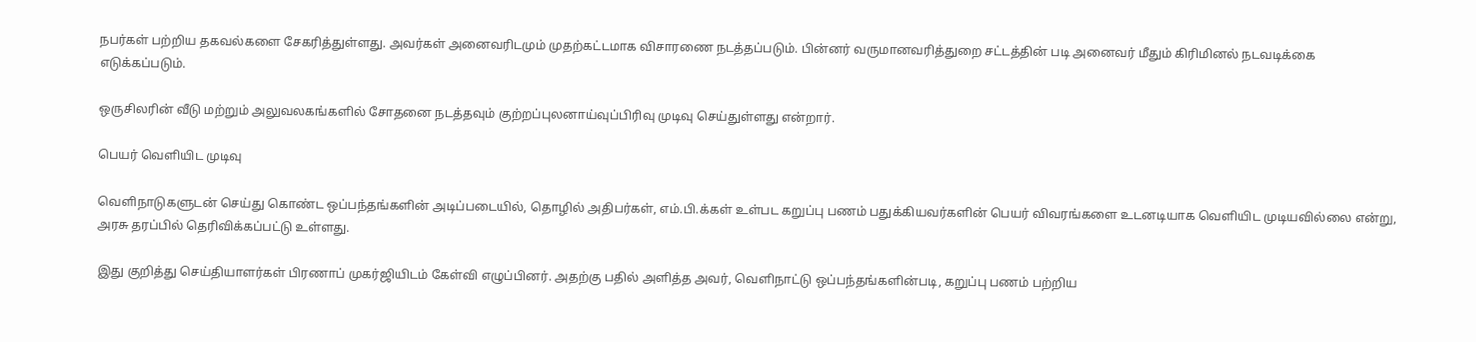நபர்கள் பற்றிய தகவல்களை சேகரித்துள்ளது. அவர்கள் அனைவரிடமும் முதற்கட்டமாக விசாரணை நடத்தப்படும். பின்னர் வருமானவரித்துறை சட்டத்தின் படி அனைவர் மீதும் கிரிமினல் நடவடிக்கை எடுக்கப்படும்.

ஒருசிலரின் வீடு மற்றும் அலுவலகங்களில் சோதனை நடத்தவும் குற்றப்புலனாய்வுப்பிரிவு முடிவு செய்துள்ளது என்றார்.

பெயர் வெளியிட முடிவு

வெளிநாடுகளுடன் செய்து கொண்ட ஒப்பந்தங்களின் அடிப்படையில், தொழில் அதிபர்கள், எம்.பி.க்கள் உள்பட கறுப்பு பணம் பதுக்கியவர்களின் பெயர் விவரங்களை உடனடியாக வெளியிட முடியவில்லை என்று, அரசு தரப்பில் தெரிவிக்கப்பட்டு உள்ளது.

இது குறித்து செய்தியாளர்கள் பிரணாப் முகர்ஜியிடம் கேள்வி எழுப்பினர். அதற்கு பதில் அளித்த அவர், வெளிநாட்டு ஒப்பந்தங்களின்படி, கறுப்பு பணம் பற்றிய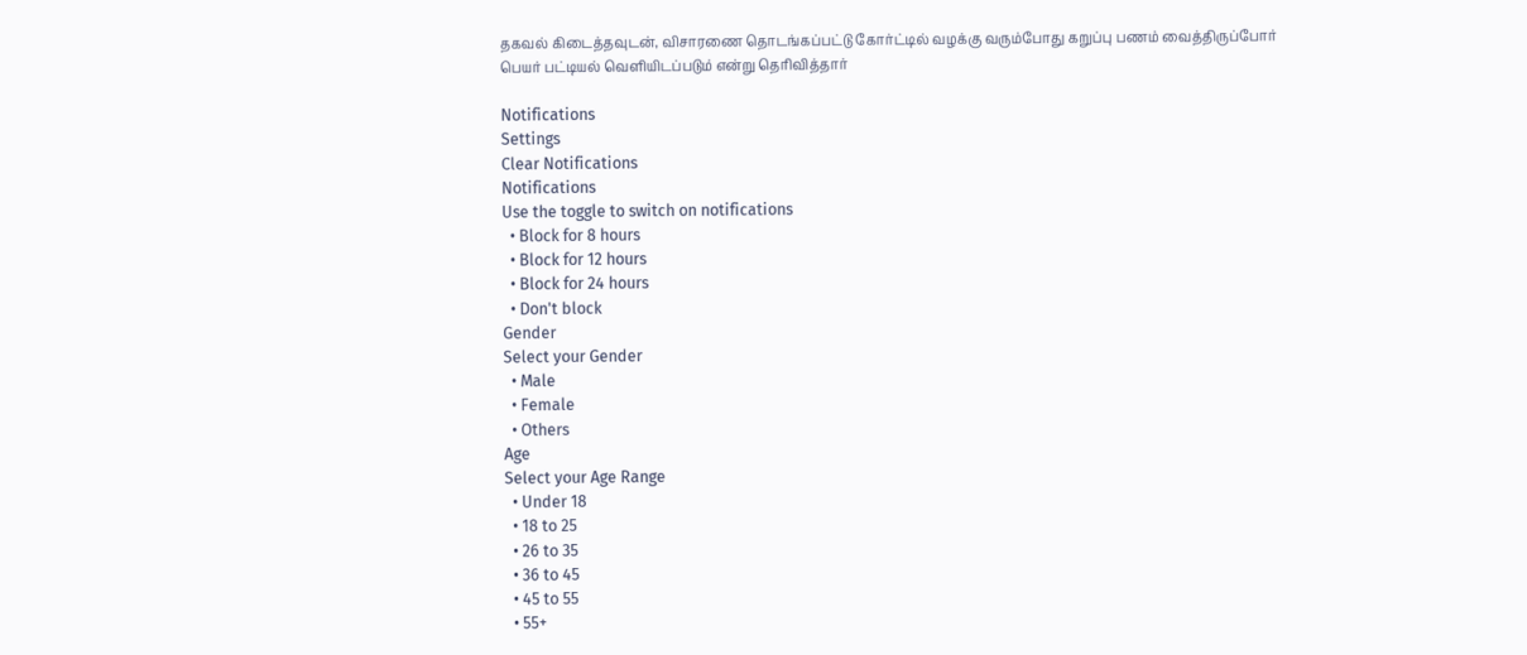தகவல் கிடைத்தவுடன், விசாரணை தொடங்கப்பட்டு கோர்ட்டில் வழக்கு வரும்போது கறுப்பு பணம் வைத்திருப்போர் பெயர் பட்டியல் வெளியிடப்படும் என்று தெரிவித்தார்

Notifications
Settings
Clear Notifications
Notifications
Use the toggle to switch on notifications
  • Block for 8 hours
  • Block for 12 hours
  • Block for 24 hours
  • Don't block
Gender
Select your Gender
  • Male
  • Female
  • Others
Age
Select your Age Range
  • Under 18
  • 18 to 25
  • 26 to 35
  • 36 to 45
  • 45 to 55
  • 55+